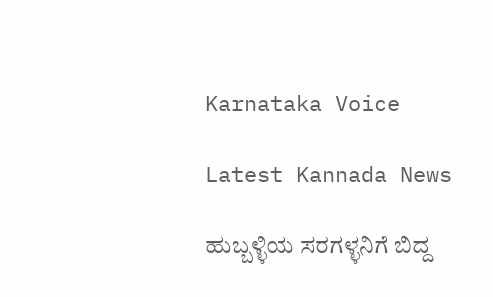Karnataka Voice

Latest Kannada News

ಹುಬ್ಬಳ್ಳಿಯ ಸರಗಳ್ಳನಿಗೆ ಬಿದ್ದ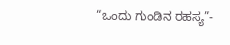“ಒಂದು ಗುಂಡಿನ ರಹಸ್ಯ”-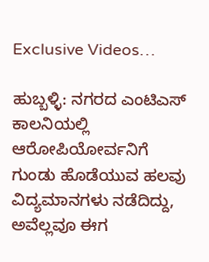Exclusive Videos…

ಹುಬ್ಬಳ್ಳಿ: ನಗರದ ಎಂಟಿಎಸ್ ಕಾಲನಿಯಲ್ಲಿ ಆರೋಪಿಯೋರ್ವನಿಗೆ ಗುಂಡು ಹೊಡೆಯುವ ಹಲವು ವಿದ್ಯಮಾನಗಳು ನಡೆದಿದ್ದು, ಅವೆಲ್ಲವೂ ಈಗ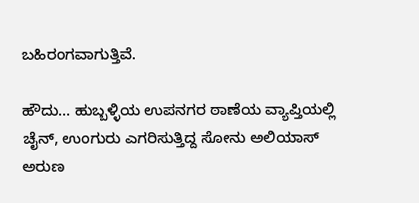ಬಹಿರಂಗವಾಗುತ್ತಿವೆ.

ಹೌದು… ಹುಬ್ಬಳ್ಳಿಯ ಉಪನಗರ ಠಾಣೆಯ ವ್ಯಾಪ್ತಿಯಲ್ಲಿ ಚೈನ್, ಉಂಗುರು ಎಗರಿಸುತ್ತಿದ್ದ ಸೋನು ಅಲಿಯಾಸ್ ಅರುಣ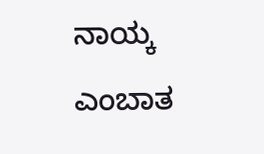ನಾಯ್ಕ ಎಂಬಾತ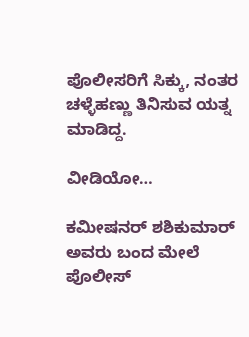ಪೊಲೀಸರಿಗೆ ಸಿಕ್ಕು, ನಂತರ ಚಳ್ಳೆಹಣ್ಣು ತಿನಿಸುವ ಯತ್ನ ಮಾಡಿದ್ದ.

ವೀಡಿಯೋ…

ಕಮೀಷನರ್ ಶಶಿಕುಮಾರ್ ಅವರು ಬಂದ ಮೇಲೆ ಪೊಲೀಸ್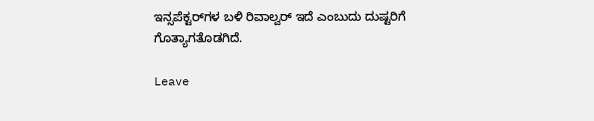ಇನ್ಸಪೆಕ್ಟರ್‌ಗಳ ಬಳಿ ರಿವಾಲ್ವರ್ ಇದೆ ಎಂಬುದು ದುಷ್ಟರಿಗೆ ಗೊತ್ಯಾಗತೊಡಗಿದೆ.

Leave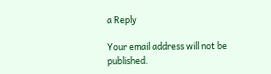a Reply

Your email address will not be published.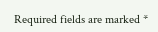Required fields are marked *